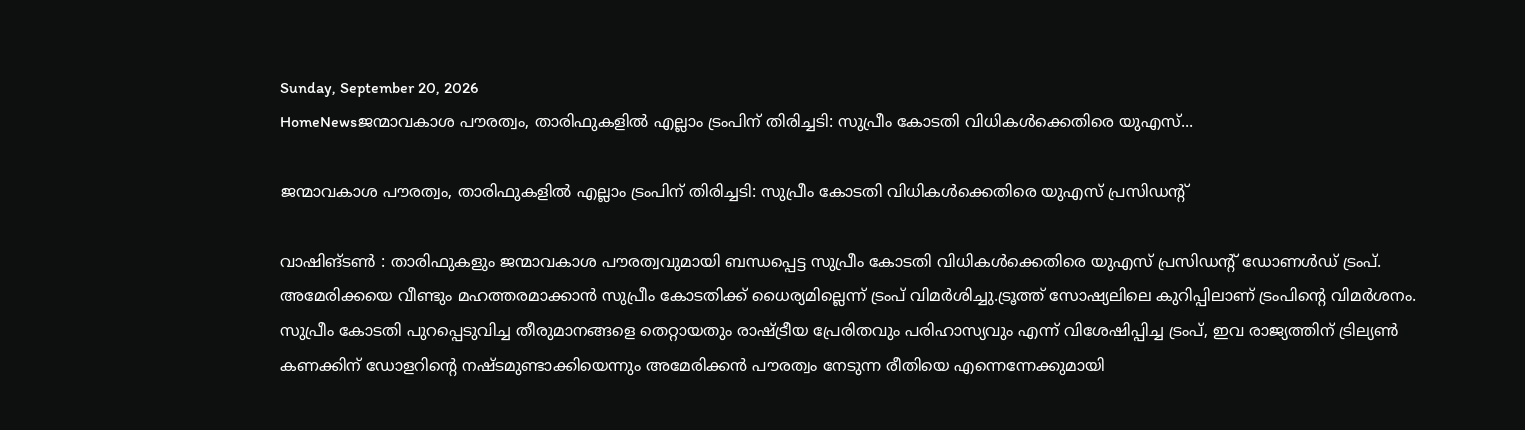Sunday, September 20, 2026
HomeNewsജന്മാവകാശ പൗരത്വം, താരിഫുകളിൽ എല്ലാം ട്രംപിന് തിരിച്ചടി: സുപ്രീം കോടതി വിധികൾക്കെതിരെ യുഎസ്...

ജന്മാവകാശ പൗരത്വം, താരിഫുകളിൽ എല്ലാം ട്രംപിന് തിരിച്ചടി: സുപ്രീം കോടതി വിധികൾക്കെതിരെ യുഎസ് പ്രസിഡന്റ്

വാഷിങ്ടൺ : താരിഫുകളും ജന്മാവകാശ പൗരത്വവുമായി ബന്ധപ്പെട്ട സുപ്രീം കോടതി വിധികൾക്കെതിരെ യുഎസ് പ്രസിഡന്റ് ഡോണൾഡ് ട്രംപ്. അമേരിക്കയെ വീണ്ടും മഹത്തരമാക്കാൻ സുപ്രീം കോടതിക്ക് ധൈര്യമില്ലെന്ന് ട്രംപ് വിമർശിച്ചു.ട്രൂത്ത് സോഷ്യലിലെ കുറിപ്പിലാണ് ട്രംപിന്റെ വിമർശനം. സുപ്രീം കോടതി പുറപ്പെടുവിച്ച തീരുമാനങ്ങളെ തെറ്റായതും രാഷ്ട്രീയ പ്രേരിതവും പരിഹാസ്യവും എന്ന് വിശേഷിപ്പിച്ച ട്രംപ്, ഇവ രാജ്യത്തിന് ട്രില്യൺ കണക്കിന് ഡോളറിന്റെ നഷ്ടമുണ്ടാക്കിയെന്നും അമേരിക്കൻ പൗരത്വം നേടുന്ന രീതിയെ എന്നെന്നേക്കുമായി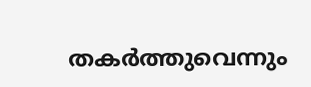തകർത്തുവെന്നും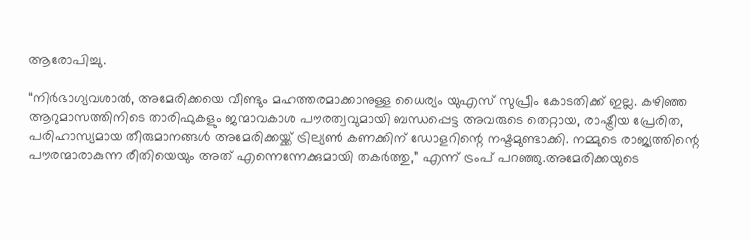ആരോപിച്ചു.

“നിർഭാഗ്യവശാൽ, അമേരിക്കയെ വീണ്ടും മഹത്തരമാക്കാനുള്ള ധൈര്യം യുഎസ് സുപ്രീം കോടതിക്ക് ഇല്ല. കഴിഞ്ഞ ആറുമാസത്തിനിടെ താരിഫുകളും ജന്മാവകാശ പൗരത്വവുമായി ബന്ധപ്പെട്ട അവരുടെ തെറ്റായ, രാഷ്ട്രീയ പ്രേരിത, പരിഹാസ്യമായ തീരുമാനങ്ങൾ അമേരിക്കയ്ക്ക് ട്രില്യൺ കണക്കിന് ഡോളറിന്റെ നഷ്ടമുണ്ടാക്കി. നമ്മുടെ രാജ്യത്തിന്റെ പൗരന്മാരാകുന്ന രീതിയെയും അത് എന്നെന്നേക്കുമായി തകർത്തു,” എന്ന് ട്രംപ് പറഞ്ഞു.അമേരിക്കയുടെ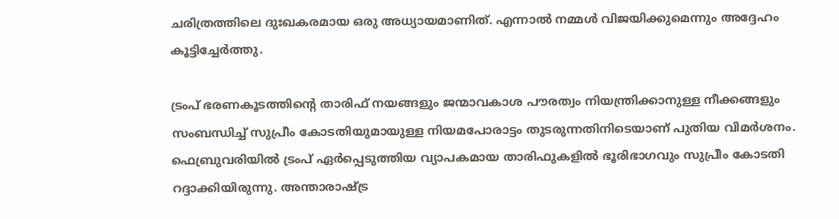ചരിത്രത്തിലെ ദുഃഖകരമായ ഒരു അധ്യായമാണിത്. എന്നാൽ നമ്മൾ വിജയിക്കുമെന്നും അദ്ദേഹം കൂട്ടിച്ചേർത്തു.

ട്രംപ് ഭരണകൂടത്തിന്റെ താരിഫ് നയങ്ങളും ജന്മാവകാശ പൗരത്വം നിയന്ത്രിക്കാനുള്ള നീക്കങ്ങളും സംബന്ധിച്ച് സുപ്രീം കോടതിയുമായുള്ള നിയമപോരാട്ടം തുടരുന്നതിനിടെയാണ് പുതിയ വിമർശനം. ഫെബ്രുവരിയിൽ ട്രംപ് ഏർപ്പെടുത്തിയ വ്യാപകമായ താരിഫുകളിൽ ഭൂരിഭാഗവും സുപ്രീം കോടതി റദ്ദാക്കിയിരുന്നു. അന്താരാഷ്ട്ര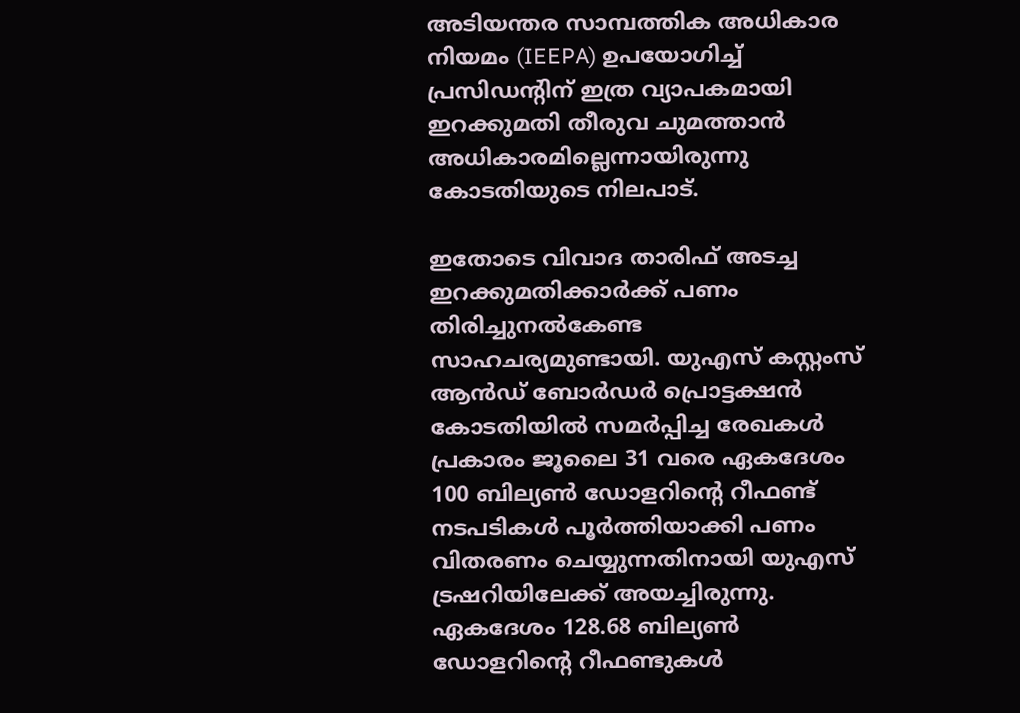അടിയന്തര സാമ്പത്തിക അധികാര നിയമം (IEEPA) ഉപയോഗിച്ച് പ്രസിഡന്റിന് ഇത്ര വ്യാപകമായി ഇറക്കുമതി തീരുവ ചുമത്താൻ അധികാരമില്ലെന്നായിരുന്നു കോടതിയുടെ നിലപാട്.

ഇതോടെ വിവാദ താരിഫ് അടച്ച ഇറക്കുമതിക്കാർക്ക് പണം തിരിച്ചുനൽകേണ്ട സാഹചര്യമുണ്ടായി. യുഎസ് കസ്റ്റംസ് ആൻഡ് ബോർഡർ പ്രൊട്ടക്ഷൻ കോടതിയിൽ സമർപ്പിച്ച രേഖകൾ പ്രകാരം ജൂലൈ 31 വരെ ഏകദേശം 100 ബില്യൺ ഡോളറിന്റെ റീഫണ്ട് നടപടികൾ പൂർത്തിയാക്കി പണം വിതരണം ചെയ്യുന്നതിനായി യുഎസ് ട്രഷറിയിലേക്ക് അയച്ചിരുന്നു. ഏകദേശം 128.68 ബില്യൺ ഡോളറിന്റെ റീഫണ്ടുകൾ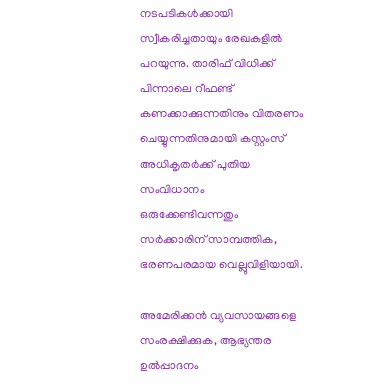നടപടികൾക്കായി സ്വീകരിച്ചതായും രേഖകളിൽ പറയുന്നു. താരിഫ് വിധിക്ക് പിന്നാലെ റീഫണ്ട് കണക്കാക്കുന്നതിനും വിതരണം ചെയ്യുന്നതിനുമായി കസ്റ്റംസ് അധികൃതർക്ക് പുതിയ സംവിധാനം ഒരുക്കേണ്ടിവന്നതും സർക്കാരിന് സാമ്പത്തിക, ഭരണപരമായ വെല്ലുവിളിയായി.

അമേരിക്കൻ വ്യവസായങ്ങളെ സംരക്ഷിക്കുക, ആഭ്യന്തര ഉൽപ്പാദനം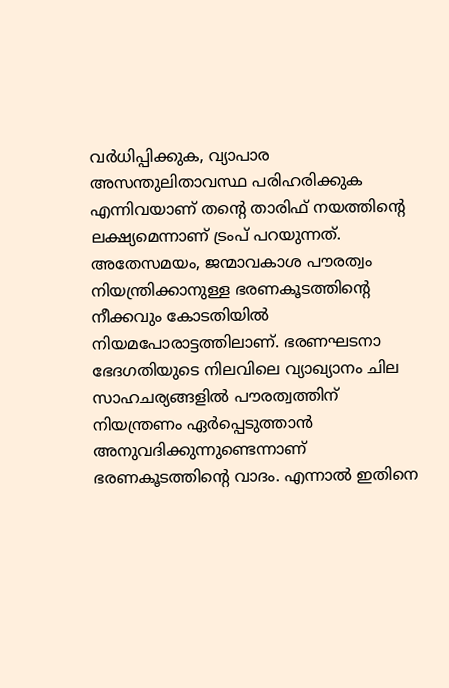വർധിപ്പിക്കുക, വ്യാപാര അസന്തുലിതാവസ്ഥ പരിഹരിക്കുക എന്നിവയാണ് തന്റെ താരിഫ് നയത്തിന്റെ ലക്ഷ്യമെന്നാണ് ട്രംപ് പറയുന്നത്. അതേസമയം, ജന്മാവകാശ പൗരത്വം നിയന്ത്രിക്കാനുള്ള ഭരണകൂടത്തിന്റെ നീക്കവും കോടതിയിൽ നിയമപോരാട്ടത്തിലാണ്. ഭരണഘടനാ ഭേദഗതിയുടെ നിലവിലെ വ്യാഖ്യാനം ചില സാഹചര്യങ്ങളിൽ പൗരത്വത്തിന് നിയന്ത്രണം ഏർപ്പെടുത്താൻ അനുവദിക്കുന്നുണ്ടെന്നാണ് ഭരണകൂടത്തിന്റെ വാദം. എന്നാൽ ഇതിനെ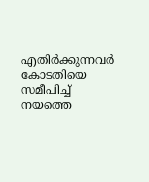എതിർക്കുന്നവർ കോടതിയെ സമീപിച്ച് നയത്തെ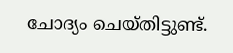ചോദ്യം ചെയ്തിട്ടുണ്ട്.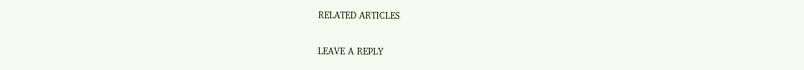RELATED ARTICLES

LEAVE A REPLY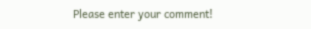Please enter your comment!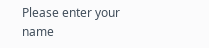Please enter your name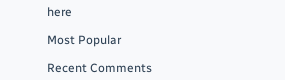here

Most Popular

Recent Comments